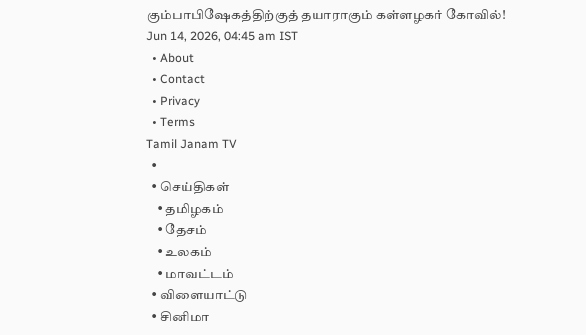கும்பாபிஷேகத்திற்குத் தயாராகும் கள்ளழகர் கோவில்!
Jun 14, 2026, 04:45 am IST
  • About
  • Contact
  • Privacy
  • Terms
Tamil Janam TV
  •
  • செய்திகள்
    • தமிழகம்
    • தேசம்
    • உலகம்
    • மாவட்டம்
  • விளையாட்டு
  • சினிமா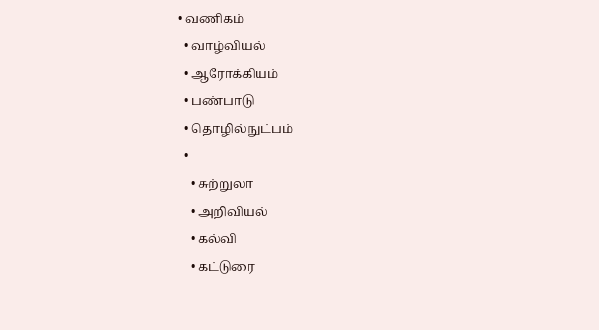• வணிகம்
  • வாழ்வியல்
  • ஆரோக்கியம்
  • பண்பாடு
  • தொழில்நுட்பம்
  •
    • சுற்றுலா
    • அறிவியல்
    • கல்வி
    • கட்டுரை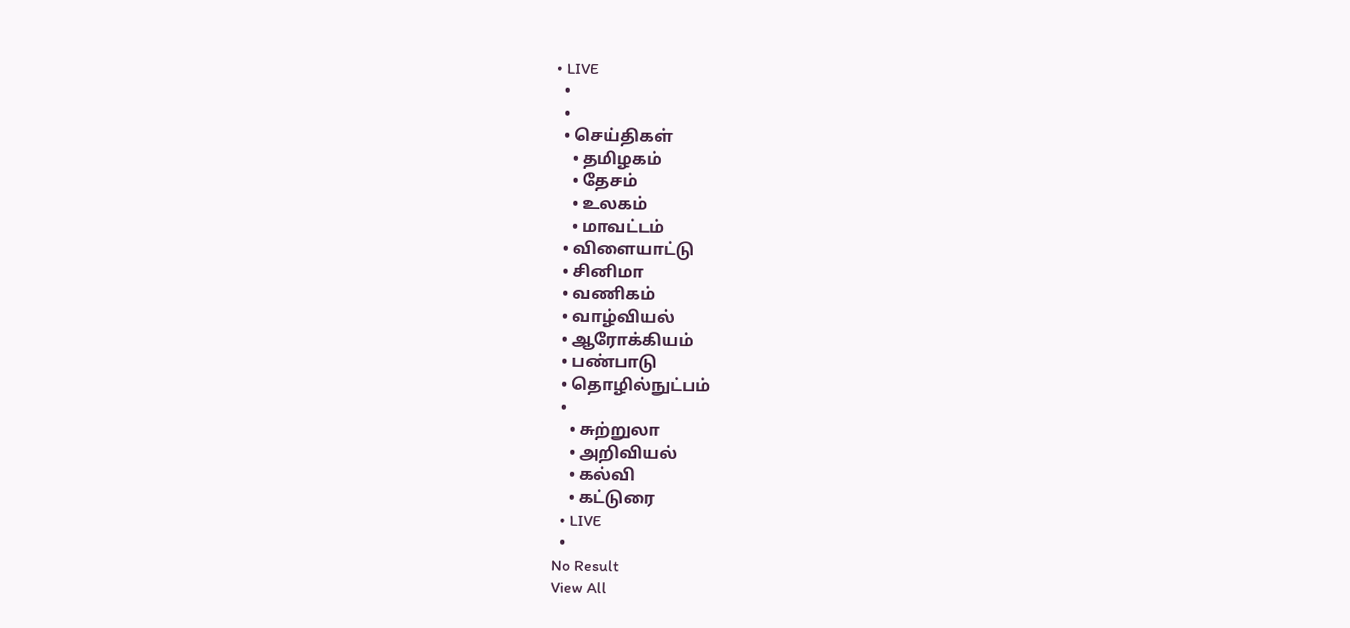• LIVE
  •
  •
  • செய்திகள்
    • தமிழகம்
    • தேசம்
    • உலகம்
    • மாவட்டம்
  • விளையாட்டு
  • சினிமா
  • வணிகம்
  • வாழ்வியல்
  • ஆரோக்கியம்
  • பண்பாடு
  • தொழில்நுட்பம்
  •
    • சுற்றுலா
    • அறிவியல்
    • கல்வி
    • கட்டுரை
  • LIVE
  •
No Result
View All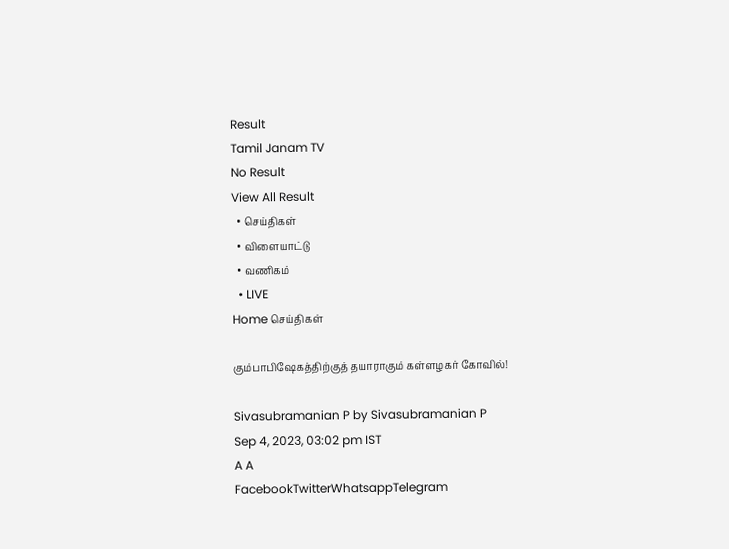Result
Tamil Janam TV
No Result
View All Result
  • செய்திகள்
  • விளையாட்டு
  • வணிகம்
  • LIVE
Home செய்திகள்

கும்பாபிஷேகத்திற்குத் தயாராகும் கள்ளழகர் கோவில்!

Sivasubramanian P by Sivasubramanian P
Sep 4, 2023, 03:02 pm IST
A A
FacebookTwitterWhatsappTelegram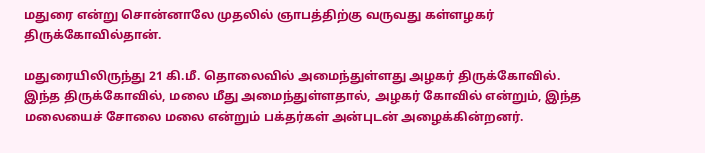மதுரை என்று சொன்னாலே முதலில் ஞாபத்திற்கு வருவது கள்ளழகர் திருக்கோவில்தான்.

மதுரையிலிருந்து 21 கி.மீ. தொலைவில் அமைந்துள்ளது அழகர் திருக்கோவில். இந்த திருக்கோவில், மலை மீது அமைந்துள்ளதால், அழகர் கோவில் என்றும், இந்த மலையைச் சோலை மலை என்றும் பக்தர்கள் அன்புடன் அழைக்கின்றனர்.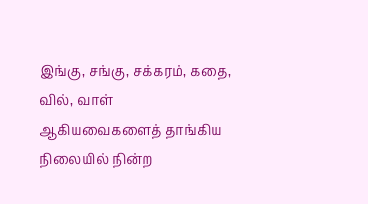இங்கு, சங்கு, சக்கரம், கதை, வில், வாள் ஆகியவைகளைத் தாங்கிய நிலையில் நின்ற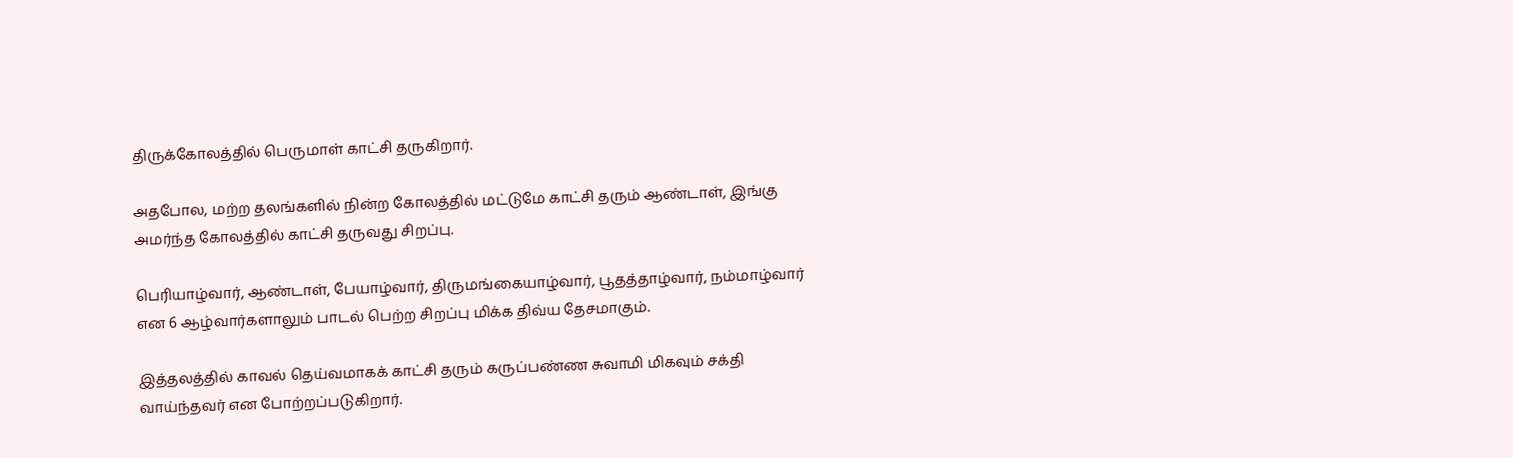திருக்கோலத்தில் பெருமாள் காட்சி தருகிறார்.

அதபோல, மற்ற தலங்களில் நின்ற கோலத்தில் மட்டுமே காட்சி தரும் ஆண்டாள், இங்கு அமர்ந்த கோலத்தில் காட்சி தருவது சிறப்பு.

பெரியாழ்வார், ஆண்டாள், பேயாழ்வார், திருமங்கையாழ்வார், பூதத்தாழ்வார், நம்மாழ்வார் என 6 ஆழ்வார்களாலும் பாடல் பெற்ற சிறப்பு மிக்க திவ்ய தேசமாகும்.

இத்தலத்தில் காவல் தெய்வமாகக் காட்சி தரும் கருப்பண்ண சுவாமி மிகவும் சக்தி வாய்ந்தவர் என போற்றப்படுகிறார்.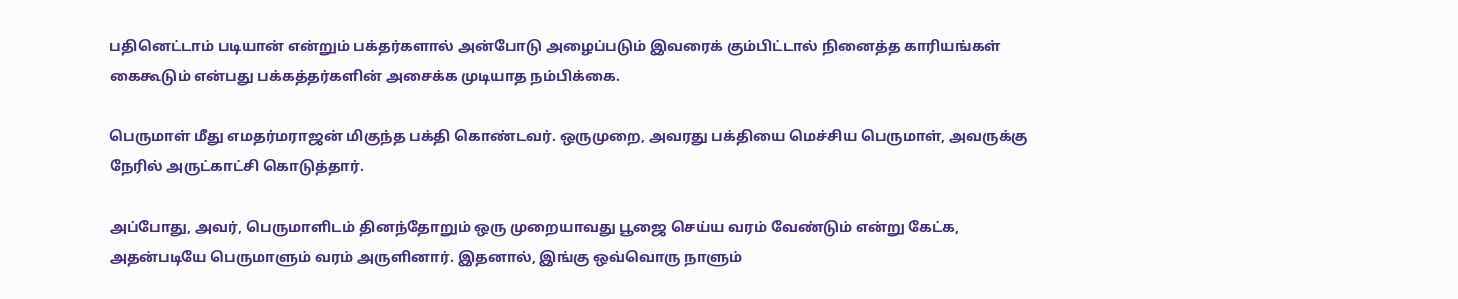பதினெட்டாம் படியான் என்றும் பக்தர்களால் அன்போடு அழைப்படும் இவரைக் கும்பிட்டால் நினைத்த காரியங்கள் கைகூடும் என்பது பக்கத்தர்களின் அசைக்க முடியாத நம்பிக்கை.

பெருமாள் மீது எமதர்மராஜன் மிகுந்த பக்தி கொண்டவர். ஒருமுறை, அவரது பக்தியை மெச்சிய பெருமாள், அவருக்கு நேரில் அருட்காட்சி கொடுத்தார்.

அப்போது, அவர், பெருமாளிடம் தினந்தோறும் ஒரு மு‌றையாவது பூஜை செய்ய வரம் வேண்டும் என்று கேட்க, அதன்படியே பெருமாளும் வரம் அருளினார். இதனால், இங்கு ஒவ்வொரு நாளும்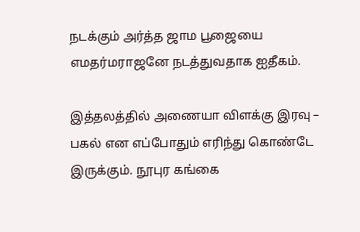நடக்கும் அர்த்த ஜாம பூஜையை எமதர்மராஜனே நடத்துவதாக ஐதீகம்.

இத்தலத்தில் அணையா விளக்கு இரவு – பகல் என எப்போதும் எரிந்து கொண்டே இருக்கும். நூபுர கங்கை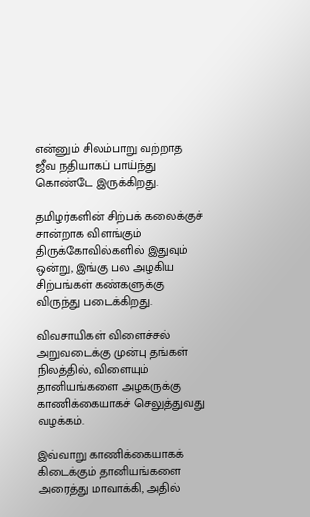என்னும் சிலம்பாறு வற்றாத ஜீவ நதியாகப் பாய்ந்து கொண்டே இருக்கிறது.

தமிழர்களின் சிற்பக் கலைக்குச் சான்றாக விளங்கும் திருக்கோவில்களில் இதுவும் ஒன்று, இங்கு பல அழகிய சிற்பங்கள் கண்களுக்கு விருந்து படைக்கிறது.

விவசாயிகள் விளைச்சல் அறுவடைக்கு முன்பு தங்கள் நிலத்தில், விளையும் தானியங்களை அழகருக்கு காணிக்கையாகச் ‌‌செலுத்துவது வழக்கம்.

இவ்வாறு காணிக்கையாகக் கிடைக்கும் தானியங்களை அரைத்து மாவாக்கி, அதில்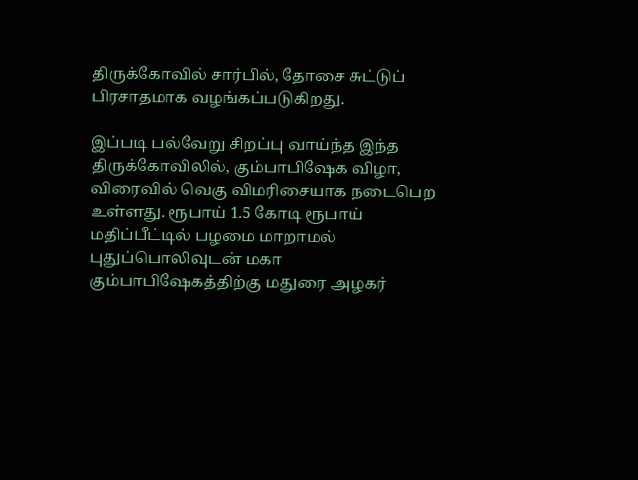திருக்கோவில் சார்பில், தோசை சுட்டுப் பிரசாதமாக வழங்கப்படுகிறது.

இப்படி பல்வேறு சிறப்பு வாய்ந்த இந்த திருக்கோவிலில், கும்பாபிஷேக விழா, விரைவில் வெகு விமரிசையாக நடைபெற உள்ளது. ரூபாய் 1.5 கோடி ரூபாய் மதிப்பீட்டில் பழமை மாறாமல் புதுப்பொலிவுடன் மகா கும்பாபிஷேகத்திற்கு மதுரை அழகர்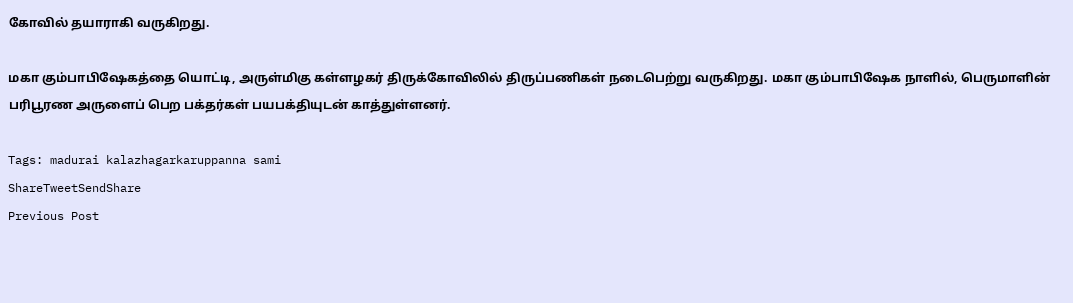கோவில் தயாராகி வருகிறது.

மகா கும்பாபிஷேகத்தை யொட்டி, அருள்மிகு கள்ளழகர் திருக்கோவிலில் திருப்பணிகள் நடைபெற்று வருகிறது. மகா கும்பாபிஷேக நாளில், பெருமாளின் பரிபூரண அருளைப் பெற பக்தர்கள் பயபக்தியுடன் காத்துள்ளனர்.

Tags: madurai kalazhagarkaruppanna sami
ShareTweetSendShare
Previous Post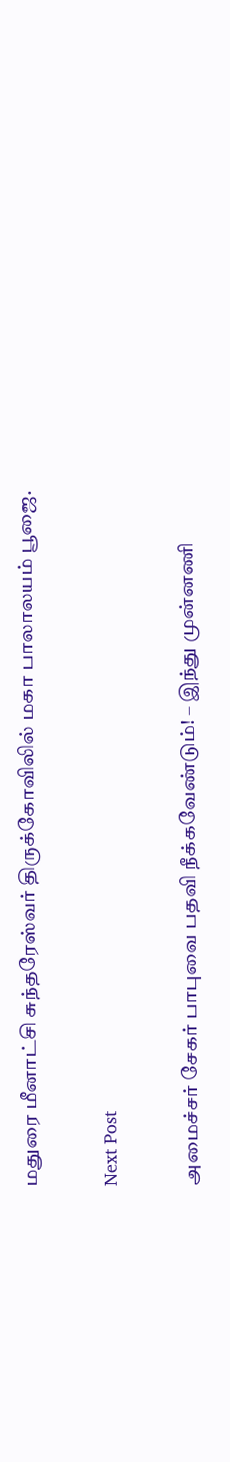மதுரை மீனாட்சி சுந்தரேஸ்வர் திருக்கோவிலில் மகா பாலாலயம் பூஜை.

Next Post

அமைச்சர் சேகர் பாபுவை பதவி நீக்கவேண்டும்! – இந்து முன்னணி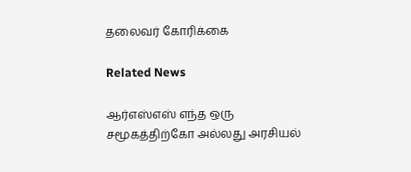தலைவர் கோரிக்கை

Related News

ஆர்எஸ்எஸ் எந்த ஒரு சமூகத்திற்கோ அல்லது அரசியல்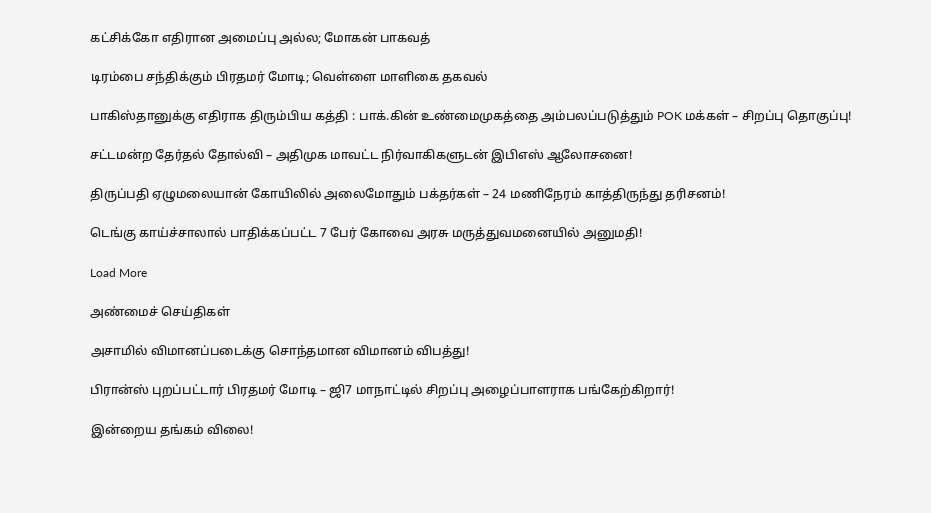கட்சிக்கோ எதிரான அமைப்பு அல்ல; மோகன் பாகவத்

டிரம்பை சந்திக்கும் பிரதமர் மோடி; வெள்ளை மாளிகை தகவல்

பாகிஸ்தானுக்கு எதிராக திரும்பிய கத்தி : பாக்.கின் உண்மைமுகத்தை அம்பலப்படுத்தும் POK மக்கள் – சிறப்பு தொகுப்பு!

சட்டமன்ற தேர்தல் தோல்வி – அதிமுக மாவட்ட நிர்வாகிகளுடன் இபிஎஸ் ஆலோசனை!

திருப்பதி ஏழுமலையான் கோயிலில் அலைமோதும் பக்தர்கள் – 24 மணிநேரம் காத்திருந்து தரிசனம்!

டெங்கு காய்ச்சாலால் பாதிக்கப்பட்ட 7 பேர் கோவை அரசு மருத்துவமனையில் அனுமதி!

Load More

அண்மைச் செய்திகள்

அசாமில் விமானப்படைக்கு சொந்தமான விமானம் விபத்து!

பிரான்ஸ் புறப்பட்டார் பிரதமர் மோடி – ஜி7 மாநாட்டில் சிறப்பு அழைப்பாளராக பங்கேற்கிறார்!

இன்றைய தங்கம் விலை!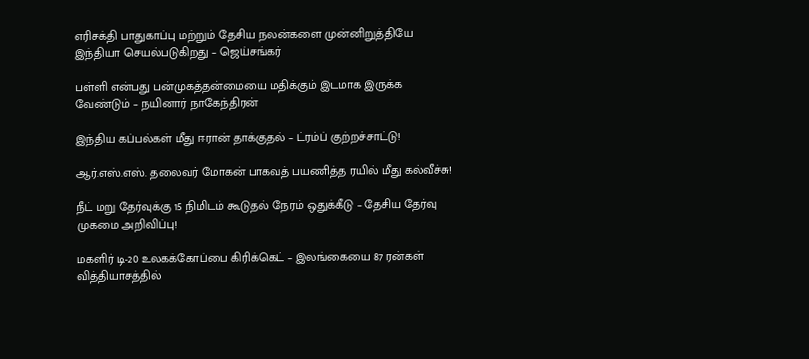எரிசக்தி பாதுகாப்பு மற்றும் தேசிய நலன்களை முன்னிறுத்தியே இந்தியா செயல்படுகிறது – ஜெய்சங்கர்

பள்ளி என்பது பன்முகத்தன்மையை மதிக்கும் இடமாக இருக்க வேண்டும் – நயினார் நாகேந்திரன்

இந்திய கப்பல்கள் மீது ஈரான் தாக்குதல் – ட்ரம்ப் குற்றச்சாட்டு!

ஆர்.எஸ்.எஸ். தலைவர் மோகன் பாகவத் பயணித்த ரயில் மீது கல்வீச்சு!

நீட் மறு தேர்வுக்கு 15 நிமிடம் கூடுதல் நேரம் ஒதுக்கீடு – தேசிய தேர்வு முகமை அறிவிப்பு!

மகளிர் டி-20 உலகக்கோப்பை கிரிக்கெட் – இலங்கையை 87 ரன்கள் வித்தியாசத்தில்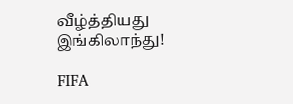வீழ்த்தியது இங்கிலாந்து!

FIFA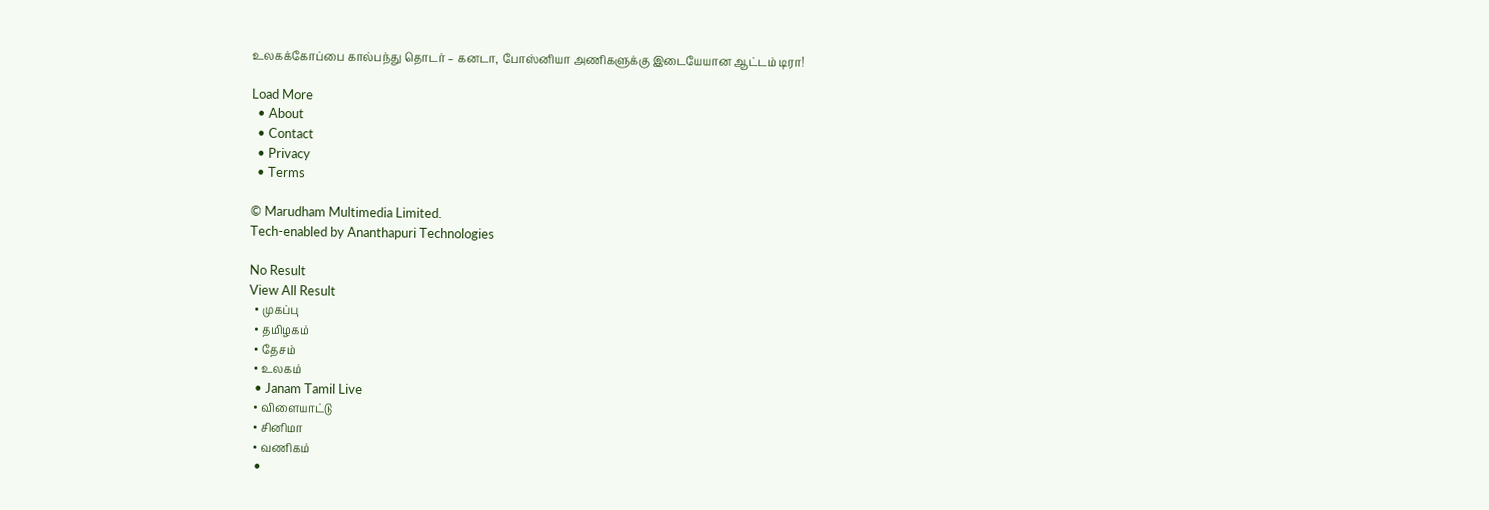உலகக்கோப்பை கால்பந்து தொடர் – கனடா, போஸ்னியா அணிகளுக்கு இடையேயான ஆட்டம் டிரா!

Load More
  • About
  • Contact
  • Privacy
  • Terms

© Marudham Multimedia Limited.
Tech-enabled by Ananthapuri Technologies

No Result
View All Result
  • முகப்பு
  • தமிழகம்
  • தேசம்
  • உலகம்
  • Janam Tamil Live
  • விளையாட்டு
  • சினிமா
  • வணிகம்
  •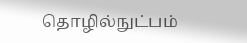தொழில்நுட்பம்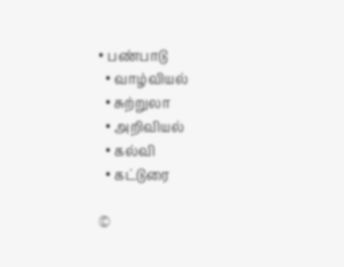• பண்பாடு
  • வாழ்வியல்
  • சுற்றுலா
  • அறிவியல்
  • கல்வி
  • கட்டுரை

©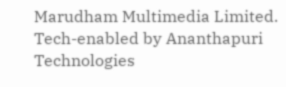Marudham Multimedia Limited.
Tech-enabled by Ananthapuri Technologies